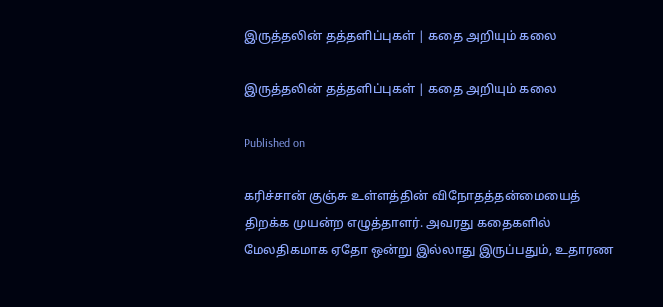இருத்தலின் தத்தளிப்புகள் | கதை அறியும் கலை

இருத்தலின் தத்தளிப்புகள் | கதை அறியும் கலை

Published on

கரிச்சான் குஞ்சு உள்ளத்தின் விநோதத்தன்மையைத் திறக்க முயன்ற எழுத்தாளர். அவரது கதைகளில் மேலதிகமாக ஏதோ ஒன்று இல்லாது இருப்பதும், உதாரண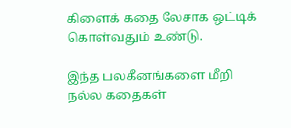கிளைக் கதை லேசாக ஒட்டிக் கொள்வதும் உண்டு.

இந்த பலகீனங்களை மீறி நல்ல கதைகள்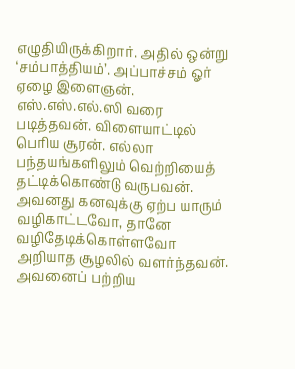எழுதியிருக்கிறார். அதில் ஒன்று ‘சம்பாத்தியம்’. அப்பாச்சம் ஓர் ஏழை இளைஞன். எஸ்.எஸ்.எல்.ஸி வரை படித்தவன். விளையாட்டில் பெரிய சூரன். எல்லா பந்தயங்களிலும் வெற்றியைத் தட்டிக்கொண்டு வருபவன். அவனது கனவுக்கு ஏற்ப யாரும் வழிகாட்டவோ, தானே வழிதேடிக்கொள்ளவோ அறியாத சூழலில் வளர்ந்தவன். அவனைப் பற்றிய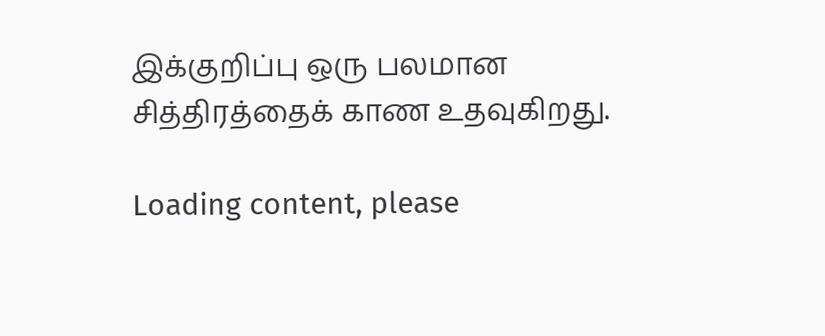இக்குறிப்பு ஒரு பலமான சித்திரத்தைக் காண உதவுகிறது.

Loading content, please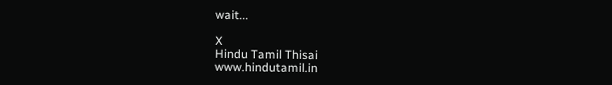wait...

X
Hindu Tamil Thisai
www.hindutamil.in